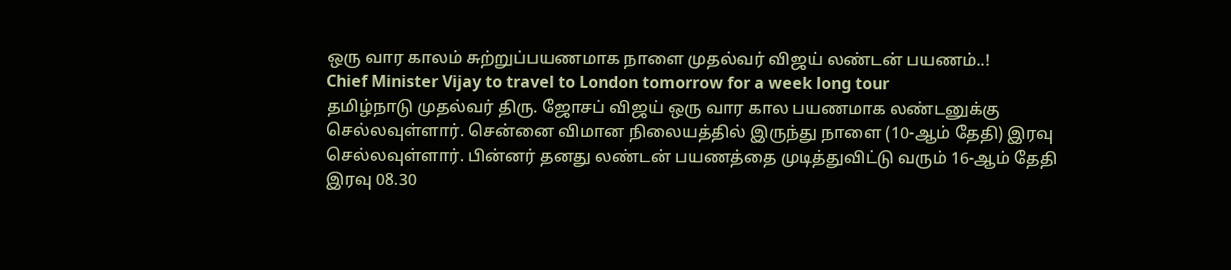ஒரு வார காலம் சுற்றுப்பயணமாக நாளை முதல்வர் விஜய் லண்டன் பயணம்..!
Chief Minister Vijay to travel to London tomorrow for a week long tour
தமிழ்நாடு முதல்வர் திரு. ஜோசப் விஜய் ஒரு வார கால பயணமாக லண்டனுக்கு செல்லவுள்ளார். சென்னை விமான நிலையத்தில் இருந்து நாளை (10-ஆம் தேதி) இரவு செல்லவுள்ளார். பின்னர் தனது லண்டன் பயணத்தை முடித்துவிட்டு வரும் 16-ஆம் தேதி இரவு 08.30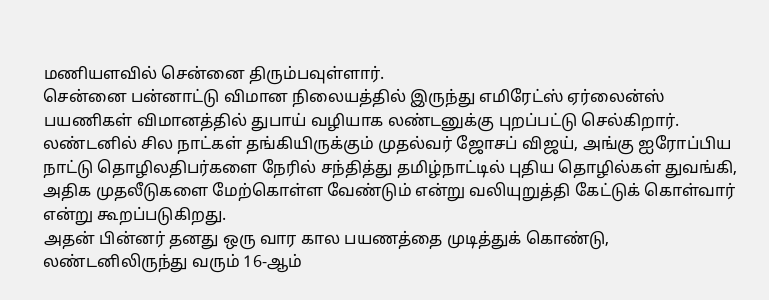மணியளவில் சென்னை திரும்பவுள்ளார்.
சென்னை பன்னாட்டு விமான நிலையத்தில் இருந்து எமிரேட்ஸ் ஏர்லைன்ஸ் பயணிகள் விமானத்தில் துபாய் வழியாக லண்டனுக்கு புறப்பட்டு செல்கிறார். லண்டனில் சில நாட்கள் தங்கியிருக்கும் முதல்வர் ஜோசப் விஜய், அங்கு ஐரோப்பிய நாட்டு தொழிலதிபர்களை நேரில் சந்தித்து தமிழ்நாட்டில் புதிய தொழில்கள் துவங்கி, அதிக முதலீடுகளை மேற்கொள்ள வேண்டும் என்று வலியுறுத்தி கேட்டுக் கொள்வார் என்று கூறப்படுகிறது.
அதன் பின்னர் தனது ஒரு வார கால பயணத்தை முடித்துக் கொண்டு, லண்டனிலிருந்து வரும் 16-ஆம்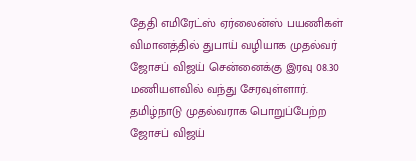தேதி எமிரேட்ஸ் ஏர்லைன்ஸ் பயணிகள் விமானத்தில் துபாய் வழியாக முதல்வர் ஜோசப் விஜய் சென்னைக்கு இரவு 08.30 மணியளவில் வந்து சேரவுள்ளார்.
தமிழ்நாடு முதல்வராக பொறுப்பேற்ற ஜோசப் விஜய்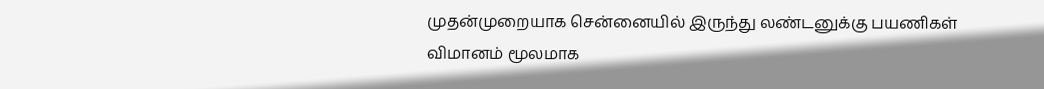முதன்முறையாக சென்னையில் இருந்து லண்டனுக்கு பயணிகள் விமானம் மூலமாக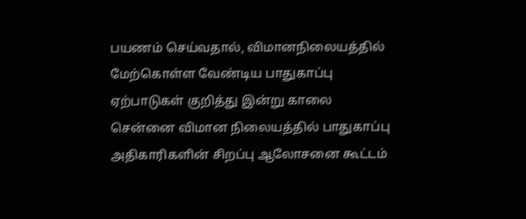பயணம் செய்வதால், விமானநிலையத்தில் மேற்கொள்ள வேண்டிய பாதுகாப்பு ஏற்பாடுகள் குறித்து இன்று காலை சென்னை விமான நிலையத்தில் பாதுகாப்பு அதிகாரிகளின் சிறப்பு ஆலோசனை கூட்டம்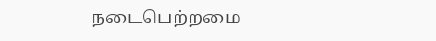நடைபெற்றமை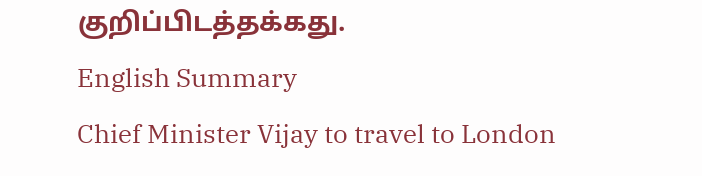குறிப்பிடத்தக்கது.
English Summary
Chief Minister Vijay to travel to London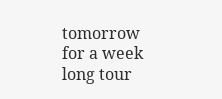tomorrow for a week long tour